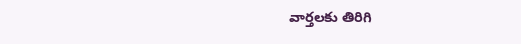వార్తలకు తిరిగి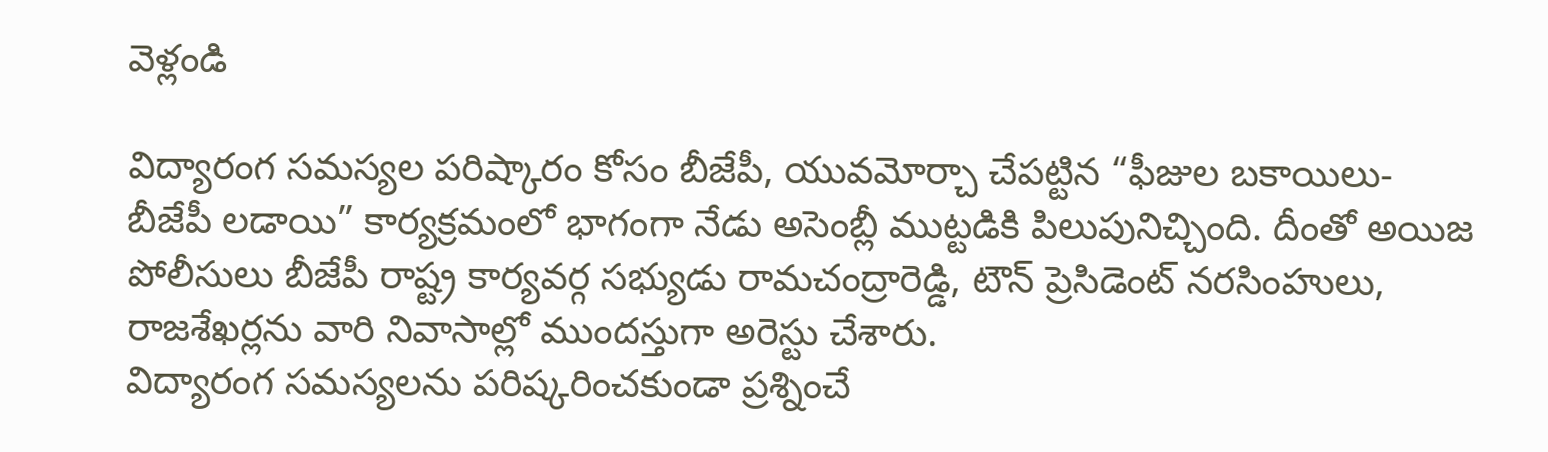వెళ్లండి

విద్యారంగ సమస్యల పరిష్కారం కోసం బీజేపీ, యువమోర్చా చేపట్టిన “ఫీజుల బకాయిలు- బీజేపీ లడాయి” కార్యక్రమంలో భాగంగా నేడు అసెంబ్లీ ముట్టడికి పిలుపునిచ్చింది. దీంతో అయిజ పోలీసులు బీజేపీ రాష్ట్ర కార్యవర్గ సభ్యుడు రామచంద్రారెడ్డి, టౌన్ ప్రెసిడెంట్ నరసింహులు, రాజశేఖర్లను వారి నివాసాల్లో ముందస్తుగా అరెస్టు చేశారు.
విద్యారంగ సమస్యలను పరిష్కరించకుండా ప్రశ్నించే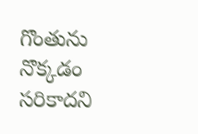గొంతును నొక్కడం సరికాదని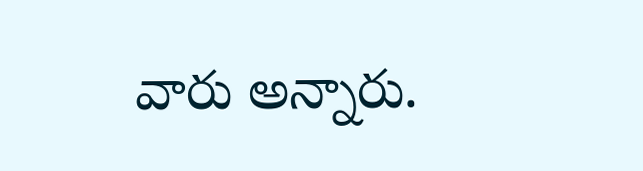వారు అన్నారు.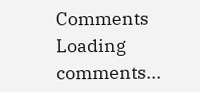Comments
Loading comments...